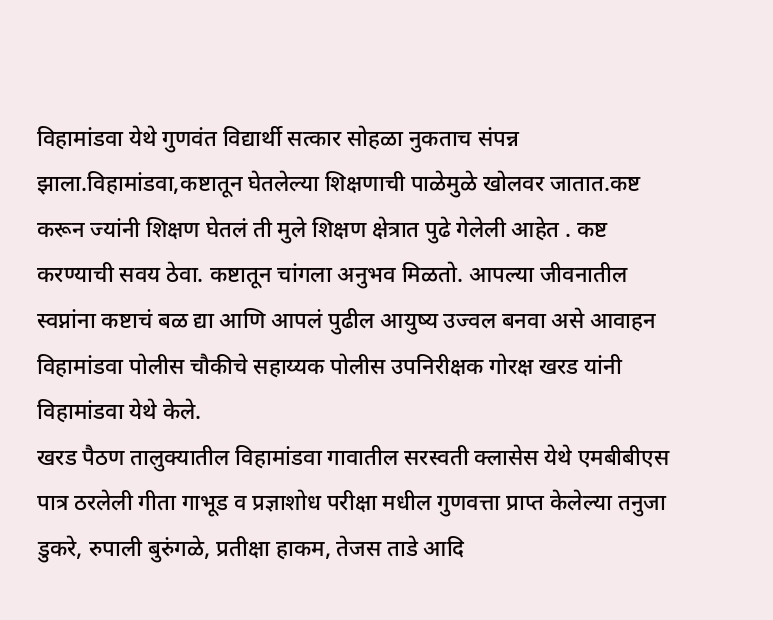विहामांडवा येथे गुणवंत विद्यार्थी सत्कार सोहळा नुकताच संपन्न झाला.विहामांडवा,कष्टातून घेतलेल्या शिक्षणाची पाळेमुळे खोलवर जातात.कष्ट करून ज्यांनी शिक्षण घेतलं ती मुले शिक्षण क्षेत्रात पुढे गेलेली आहेत . कष्ट करण्याची सवय ठेवा. कष्टातून चांगला अनुभव मिळतो. आपल्या जीवनातील स्वप्नांना कष्टाचं बळ द्या आणि आपलं पुढील आयुष्य उज्वल बनवा असे आवाहन विहामांडवा पोलीस चौकीचे सहाय्यक पोलीस उपनिरीक्षक गोरक्ष खरड यांनी विहामांडवा येथे केले.
खरड पैठण तालुक्यातील विहामांडवा गावातील सरस्वती क्लासेस येथे एमबीबीएस पात्र ठरलेली गीता गाभूड व प्रज्ञाशोध परीक्षा मधील गुणवत्ता प्राप्त केलेल्या तनुजा डुकरे, रुपाली बुरुंगळे, प्रतीक्षा हाकम, तेजस ताडे आदि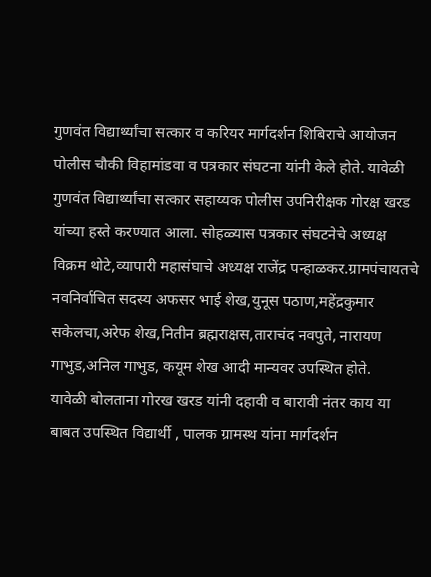गुणवंत विद्यार्थ्यांचा सत्कार व करियर मार्गदर्शन शिबिराचे आयोजन पोलीस चौकी विहामांडवा व पत्रकार संघटना यांनी केले होते. यावेळी गुणवंत विद्यार्थ्यांचा सत्कार सहाय्यक पोलीस उपनिरीक्षक गोरक्ष खरड यांच्या हस्ते करण्यात आला. सोहळ्यास पत्रकार संघटनेचे अध्यक्ष विक्रम थोटे,व्यापारी महासंघाचे अध्यक्ष राजेंद्र पन्हाळकर.ग्रामपंचायतचे नवनिर्वाचित सदस्य अफसर भाई शेख,युनूस पठाण,महेंद्रकुमार सकेलचा,अरेफ शेख,नितीन ब्रह्मराक्षस,ताराचंद नवपुते, नारायण गाभुड,अनिल गाभुड, कयूम शेख आदी मान्यवर उपस्थित होते.
यावेळी बोलताना गोरख खरड यांनी दहावी व बारावी नंतर काय या बाबत उपस्थित विद्यार्थी , पालक ग्रामस्थ यांना मार्गदर्शन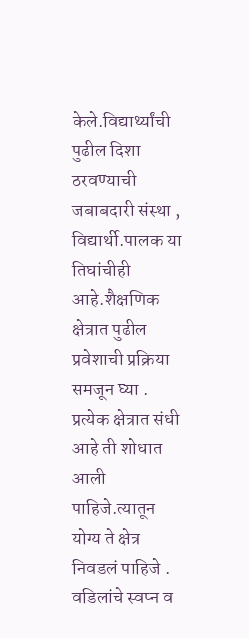केले.विद्यार्थ्यांची पुढील दिशा ठरवण्याची जबाबदारी संस्था , विद्यार्थी.पालक या तिघांचीही आहे.शैक्षणिक क्षेत्रात पुढील प्रवेशाची प्रक्रिया समजून घ्या . प्रत्येक क्षेत्रात संधी आहे ती शोधात आली पाहिजे.त्यातून योग्य ते क्षेत्र निवडलं पाहिजे . वडिलांचे स्वप्न व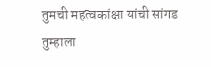तुमची महत्वकांक्षा यांची सांगड तुम्हाला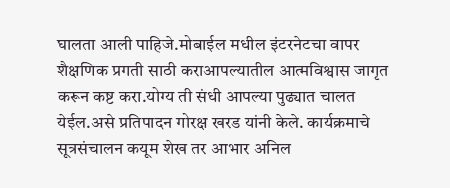घालता आली पाहिजे.मोबाईल मधील इंटरनेटचा वापर शैक्षणिक प्रगती साठी कराआपल्यातील आत्मविश्वास जागृत करून कष्ट करा.योग्य ती संधी आपल्या पुढ्यात चालत येईल.असे प्रतिपादन गोरक्ष खरड यांनी केले. कार्यक्रमाचे सूत्रसंचालन कयूम शेख तर आभार अनिल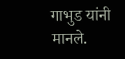गाभुड यांनी मानले.